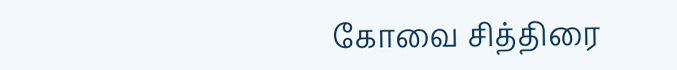கோவை சித்திரை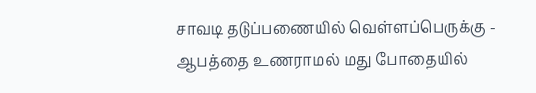சாவடி தடுப்பணையில் வெள்ளப்பெருக்கு - ஆபத்தை உணராமல் மது போதையில்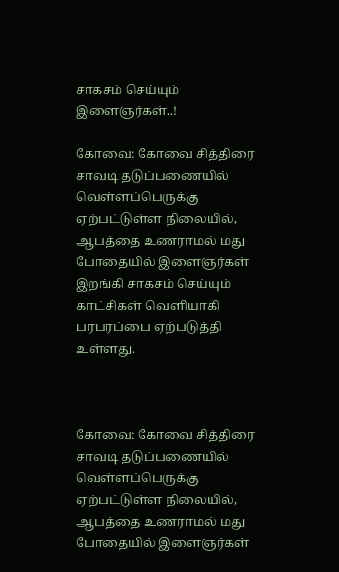சாகசம் செய்யும் இளைஞர்கள்..!

கோவை: கோவை சித்திரை சாவடி தடுப்பணையில் வெள்ளப்பெருக்கு ஏற்பட்டுள்ள நிலையில், ஆபத்தை உணராமல் மது போதையில் இளைஞர்கள் இறங்கி சாகசம் செய்யும் காட்சிகள் வெளியாகி பரபரப்பை ஏற்படுத்தி உள்ளது.



கோவை: கோவை சித்திரை சாவடி தடுப்பணையில் வெள்ளப்பெருக்கு ஏற்பட்டுள்ள நிலையில், ஆபத்தை உணராமல் மது போதையில் இளைஞர்கள்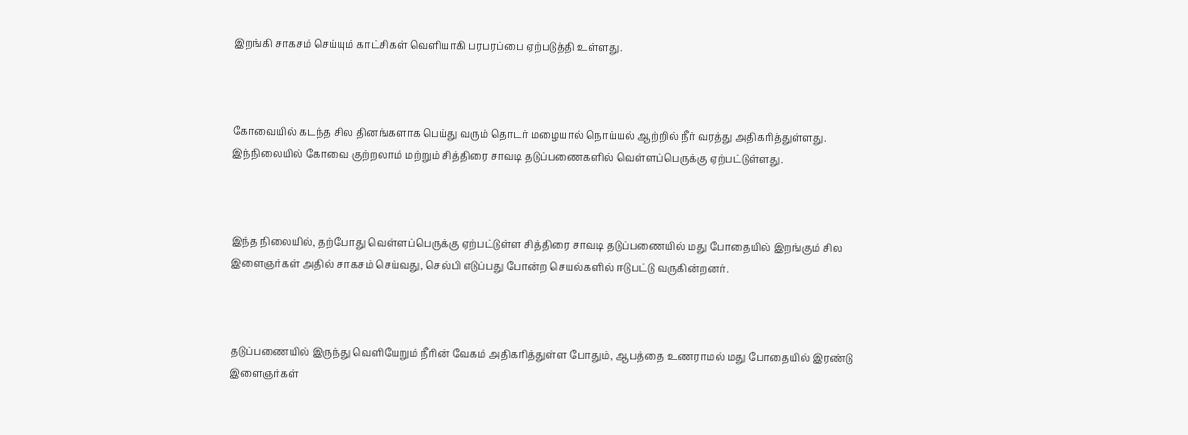இறங்கி சாகசம் செய்யும் காட்சிகள் வெளியாகி பரபரப்பை ஏற்படுத்தி உள்ளது.



கோவையில் கடந்த சில தினங்களாக பெய்து வரும் தொடர் மழையால் நொய்யல் ஆற்றில் நீர் வரத்து அதிகரித்துள்ளது. இந்நிலையில் கோவை குற்றலாம் மற்றும் சித்திரை சாவடி தடுப்பணைகளில் வெள்ளப்பெருக்கு ஏற்பட்டுள்ளது.



இந்த நிலையில், தற்போது வெள்ளப்பெருக்கு ஏற்பட்டுள்ள சித்திரை சாவடி தடுப்பணையில் மது போதையில் இறங்கும் சில இளைஞர்கள் அதில் சாகசம் செய்வது, செல்பி எடுப்பது போன்ற செயல்களில் ஈடுபட்டு வருகின்றனர்.



தடுப்பணையில் இருந்து வெளியேறும் நீரின் வேகம் அதிகரித்துள்ள போதும், ஆபத்தை உணராமல் மது போதையில் இரண்டு இளைஞர்கள்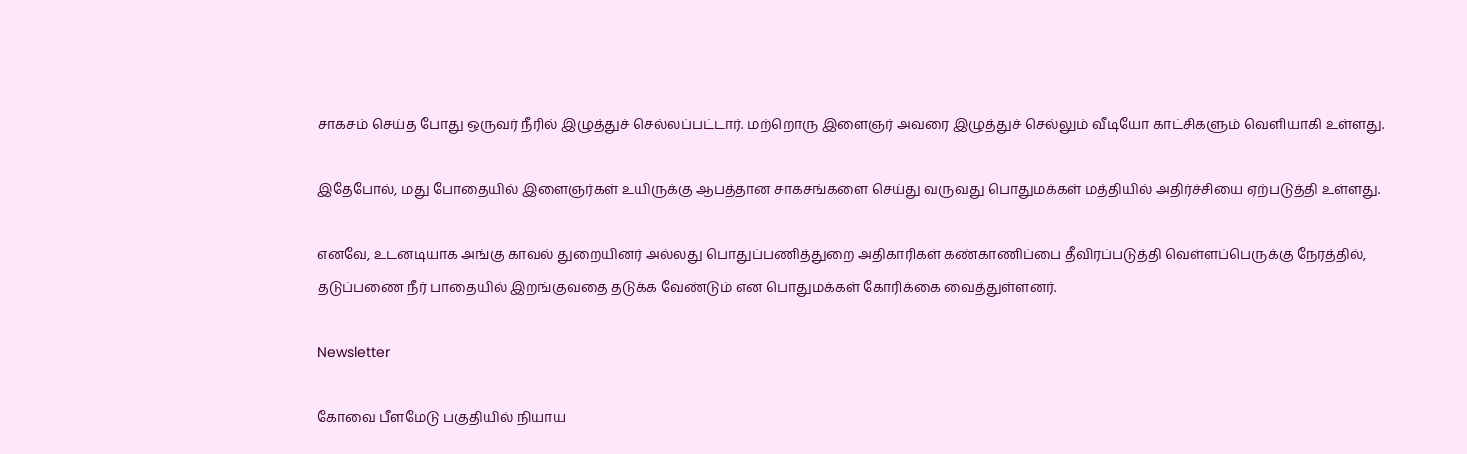சாகசம் செய்த போது ஒருவர் நீரில் இழுத்துச் செல்லப்பட்டார். மற்றொரு இளைஞர் அவரை இழுத்துச் செல்லும் வீடியோ காட்சிகளும் வெளியாகி உள்ளது.

இதேபோல், மது போதையில் இளைஞர்கள் உயிருக்கு ஆபத்தான சாகசங்களை செய்து வருவது பொதுமக்கள் மத்தியில் அதிர்ச்சியை ஏற்படுத்தி உள்ளது.

எனவே, உடனடியாக அங்கு காவல் துறையினர் அல்லது பொதுப்பணித்துறை அதிகாரிகள் கண்காணிப்பை தீவிரப்படுத்தி வெள்ளப்பெருக்கு நேரத்தில், தடுப்பணை நீர் பாதையில் இறங்குவதை தடுக்க வேண்டும் என பொதுமக்கள் கோரிக்கை வைத்துள்ளனர்.

Newsletter

கோவை பீளமேடு பகுதியில் நியாய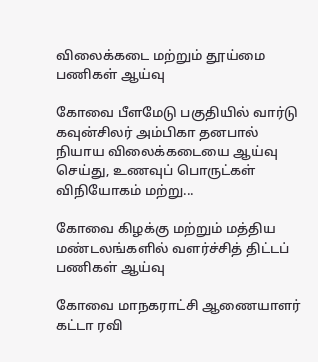விலைக்கடை மற்றும் தூய்மை பணிகள் ஆய்வு

கோவை பீளமேடு பகுதியில் வார்டு கவுன்சிலர் அம்பிகா தனபால் நியாய விலைக்கடையை ஆய்வு செய்து, உணவுப் பொருட்கள் விநியோகம் மற்று...

கோவை கிழக்கு மற்றும் மத்திய மண்டலங்களில் வளர்ச்சித் திட்டப் பணிகள் ஆய்வு

கோவை மாநகராட்சி ஆணையாளர் கட்டா ரவி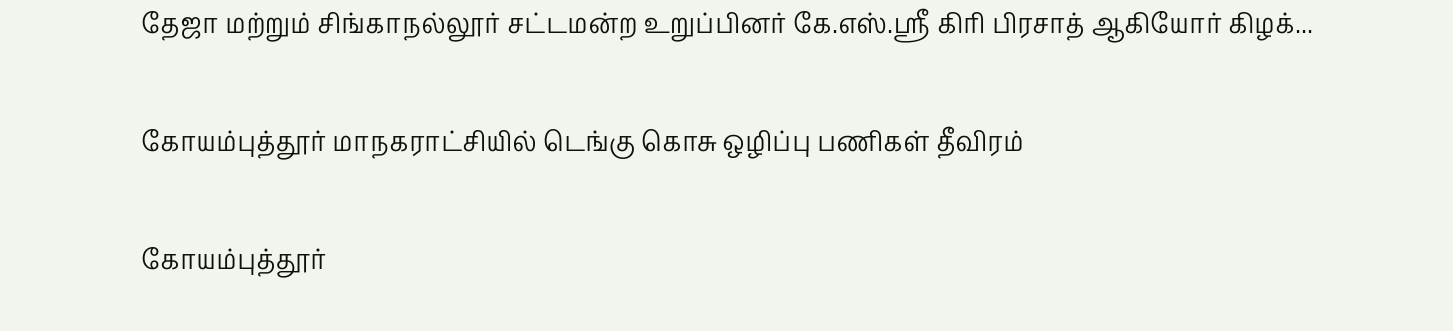தேஜா மற்றும் சிங்காநல்லூர் சட்டமன்ற உறுப்பினர் கே.எஸ்.ஸ்ரீ கிரி பிரசாத் ஆகியோர் கிழக்...

கோயம்புத்தூர் மாநகராட்சியில் டெங்கு கொசு ஒழிப்பு பணிகள் தீவிரம்

கோயம்புத்தூர்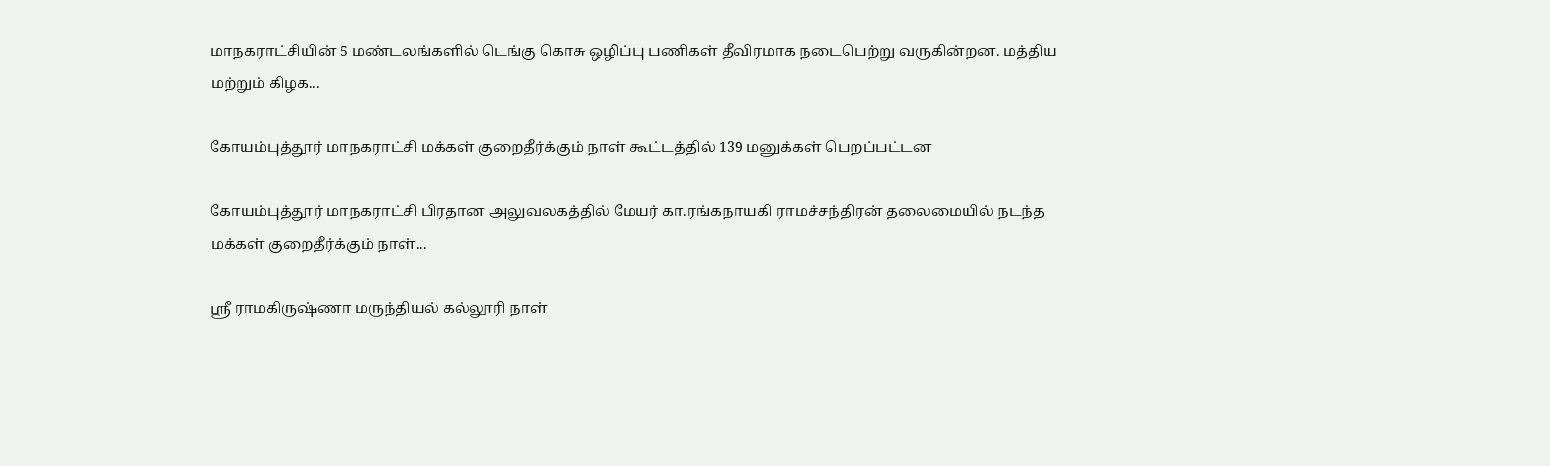மாநகராட்சியின் 5 மண்டலங்களில் டெங்கு கொசு ஒழிப்பு பணிகள் தீவிரமாக நடைபெற்று வருகின்றன. மத்திய மற்றும் கிழக...

கோயம்புத்தூர் மாநகராட்சி மக்கள் குறைதீர்க்கும் நாள் கூட்டத்தில் 139 மனுக்கள் பெறப்பட்டன

கோயம்புத்தூர் மாநகராட்சி பிரதான அலுவலகத்தில் மேயர் கா.ரங்கநாயகி ராமச்சந்திரன் தலைமையில் நடந்த மக்கள் குறைதீர்க்கும் நாள்...

ஸ்ரீ ராமகிருஷ்ணா மருந்தியல் கல்லூரி நாள்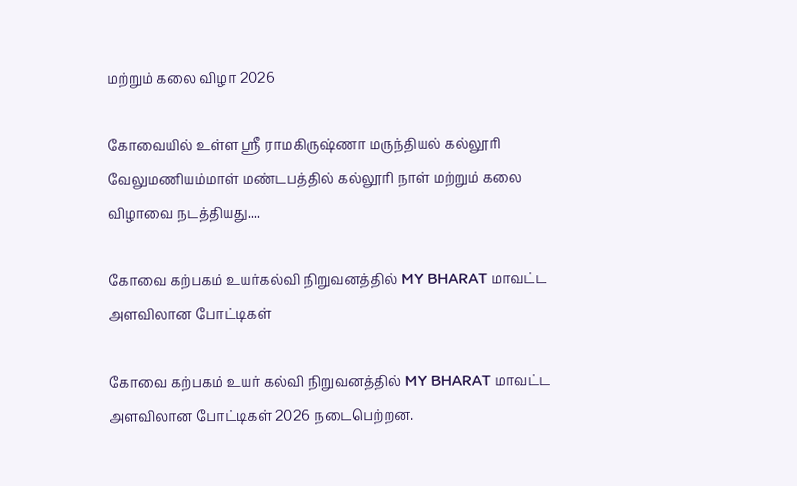மற்றும் கலை விழா 2026

கோவையில் உள்ள ஸ்ரீ ராமகிருஷ்ணா மருந்தியல் கல்லூரி வேலுமணியம்மாள் மண்டபத்தில் கல்லூரி நாள் மற்றும் கலை விழாவை நடத்தியது....

கோவை கற்பகம் உயர்கல்வி நிறுவனத்தில் MY BHARAT மாவட்ட அளவிலான போட்டிகள்

கோவை கற்பகம் உயர் கல்வி நிறுவனத்தில் MY BHARAT மாவட்ட அளவிலான போட்டிகள் 2026 நடைபெற்றன.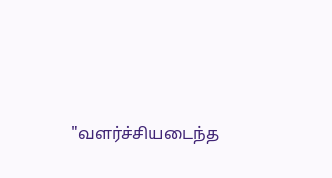"வளர்ச்சியடைந்த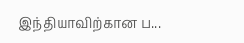இந்தியாவிற்கான ப...